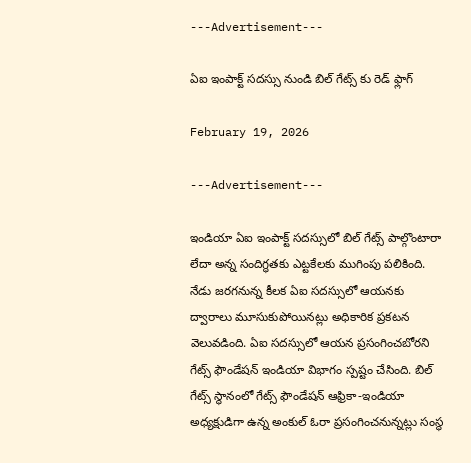---Advertisement---

ఏఐ ఇంపాక్ట్ సదస్సు నుండి బిల్ గేట్స్ కు రెడ్ ఫ్లాగ్

February 19, 2026

---Advertisement---

ఇండియా ఏఐ ఇంపాక్ట్ సదస్సులో బిల్ గేట్స్ పాల్గొంటారా లేదా అన్న సందిగ్ధతకు ఎట్టకేలకు ముగింపు పలికింది. నేడు జరగనున్న కీలక ఏఐ సదస్సులో ఆయనకు ద్వారాలు మూసుకుపోయినట్లు అధికారిక ప్రకటన వెలువడింది. ఏఐ సదస్సులో ఆయన ప్రసంగించబోరని గేట్స్ ఫౌండేషన్ ఇండియా విభాగం స్పష్టం చేసింది. బిల్ గేట్స్ స్థానంలో గేట్స్ ఫౌండేషన్ ఆఫ్రికా-ఇండియా అధ్యక్షుడిగా ఉన్న అంకుల్ ఓరా ప్రసంగించనున్నట్లు సంస్థ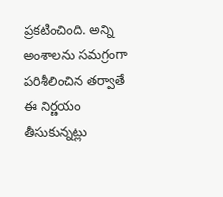ప్రకటించింది. అన్ని అంశాలను సమగ్రంగా పరిశీలించిన తర్వాతే ఈ నిర్ణయం తీసుకున్నట్లు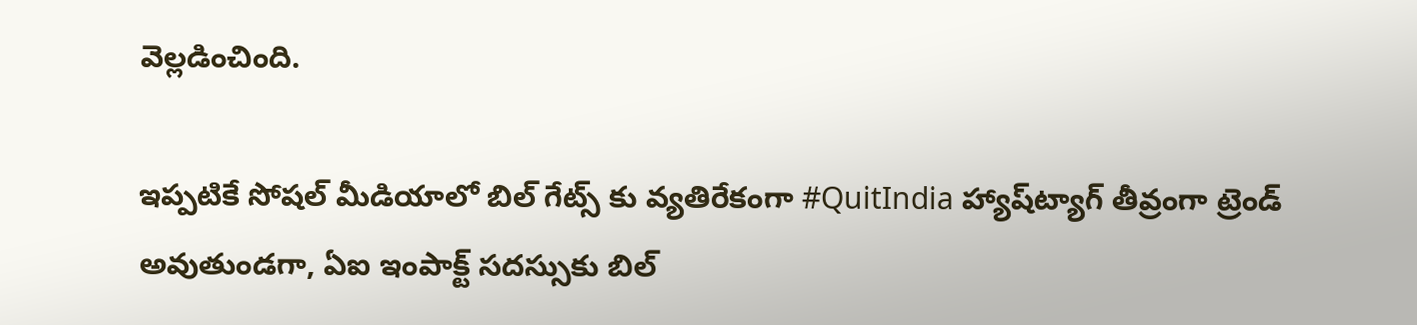వెల్లడించింది.

ఇప్పటికే సోషల్ మీడియాలో బిల్ గేట్స్ కు వ్యతిరేకంగా #QuitIndia హ్యాష్‌ట్యాగ్ తీవ్రంగా ట్రెండ్ అవుతుండగా, ఏఐ ఇంపాక్ట్ సదస్సుకు బిల్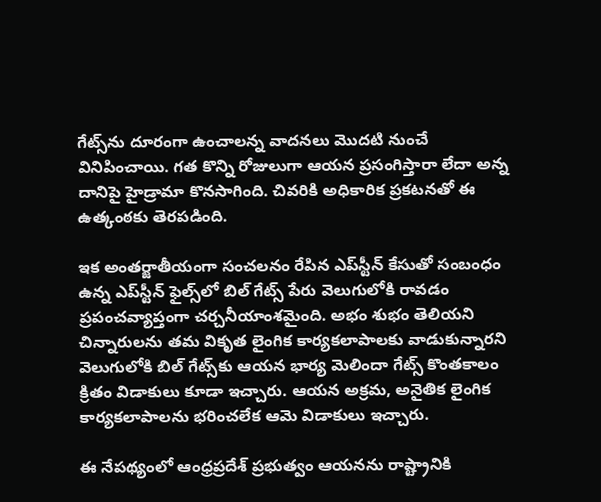గేట్స్‌ను దూరంగా ఉంచాలన్న వాదనలు మొదటి నుంచే వినిపించాయి. గత కొన్ని రోజులుగా ఆయన ప్రసంగిస్తారా లేదా అన్న దానిపై హైడ్రామా కొనసాగింది. చివరికి అధికారిక ప్రకటనతో ఈ ఉత్కంఠకు తెరపడింది.

ఇక అంతర్జాతీయంగా సంచలనం రేపిన ఎప్‌స్టీన్‌ కేసుతో సంబంధం ఉన్న ఎప్‌స్టీన్ ఫైల్స్‌లో బిల్ గేట్స్ పేరు వెలుగులోకి రావడం ప్రపంచవ్యాప్తంగా చర్చనీయాంశమైంది. అభం శుభం తెలియని చిన్నారులను తమ వికృత లైంగిక కార్యకలాపాలకు వాడుకున్నారని వెలుగులోకి బిల్‌ గేట్స్‌కు ఆయన భార్య మెలిందా గేట్స్‌ కొంతకాలం క్రితం విడాకులు కూడా ఇచ్చారు. ఆయన అక్రమ, అనైతిక లైంగిక కార్యకలాపాలను భరించలేక ఆమె విడాకులు ఇచ్చారు.

ఈ నేపథ్యంలో ఆంధ్రప్రదేశ్ ప్రభుత్వం ఆయనను రాష్ట్రానికి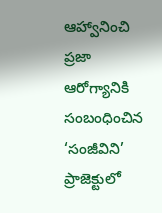ఆహ్వానించి ప్రజా ఆరోగ్యానికి సంబంధించిన ‘సంజీవిని’ ప్రాజెక్టులో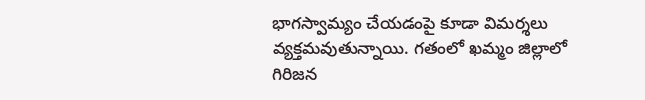భాగస్వామ్యం చేయడంపై కూడా విమర్శలు వ్యక్తమవుతున్నాయి. గతంలో ఖమ్మం జిల్లాలో గిరిజన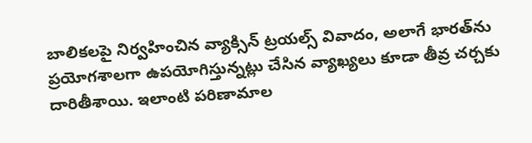బాలికలపై నిర్వహించిన వ్యాక్సిన్ ట్రయల్స్ వివాదం, అలాగే భారత్‌ను ప్రయోగశాలగా ఉపయోగిస్తున్నట్లు చేసిన వ్యాఖ్యలు కూడా తీవ్ర చర్చకు దారితీశాయి. ఇలాంటి పరిణామాల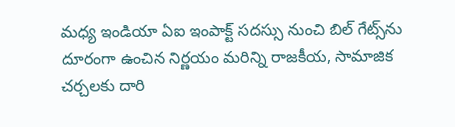మధ్య ఇండియా ఏఐ ఇంపాక్ట్ సదస్సు నుంచి బిల్ గేట్స్‌ను దూరంగా ఉంచిన నిర్ణయం మరిన్ని రాజకీయ, సామాజిక చర్చలకు దారి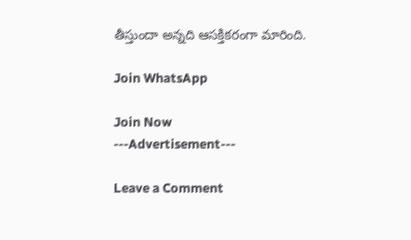తీస్తుందా అన్నది ఆసక్తికరంగా మారింది.

Join WhatsApp

Join Now
---Advertisement---

Leave a Comment